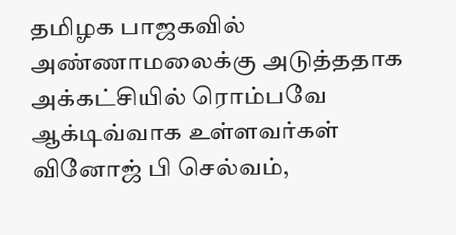தமிழக பாஜகவில் அண்ணாமலைக்கு அடுத்ததாக அக்கட்சியில் ரொம்பவே ஆக்டிவ்வாக உள்ளவர்கள் வினோஜ் பி செல்வம்,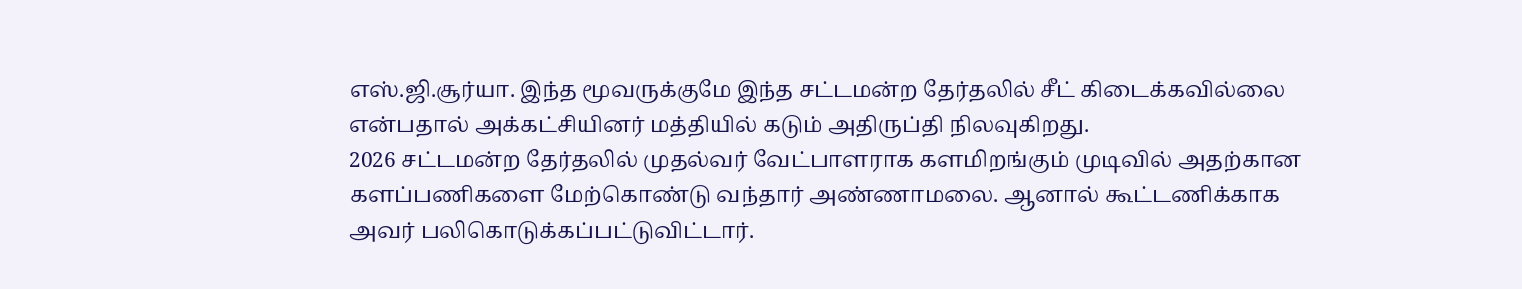எஸ்.ஜி.சூர்யா. இந்த மூவருக்குமே இந்த சட்டமன்ற தேர்தலில் சீட் கிடைக்கவில்லை என்பதால் அக்கட்சியினர் மத்தியில் கடும் அதிருப்தி நிலவுகிறது.
2026 சட்டமன்ற தேர்தலில் முதல்வர் வேட்பாளராக களமிறங்கும் முடிவில் அதற்கான களப்பணிகளை மேற்கொண்டு வந்தார் அண்ணாமலை. ஆனால் கூட்டணிக்காக அவர் பலிகொடுக்கப்பட்டுவிட்டார்.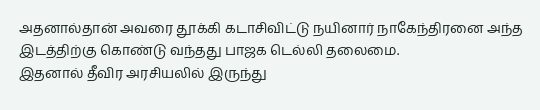அதனால்தான் அவரை தூக்கி கடாசிவிட்டு நயினார் நாகேந்திரனை அந்த இடத்திற்கு கொண்டு வந்தது பாஜக டெல்லி தலைமை.
இதனால் தீவிர அரசியலில் இருந்து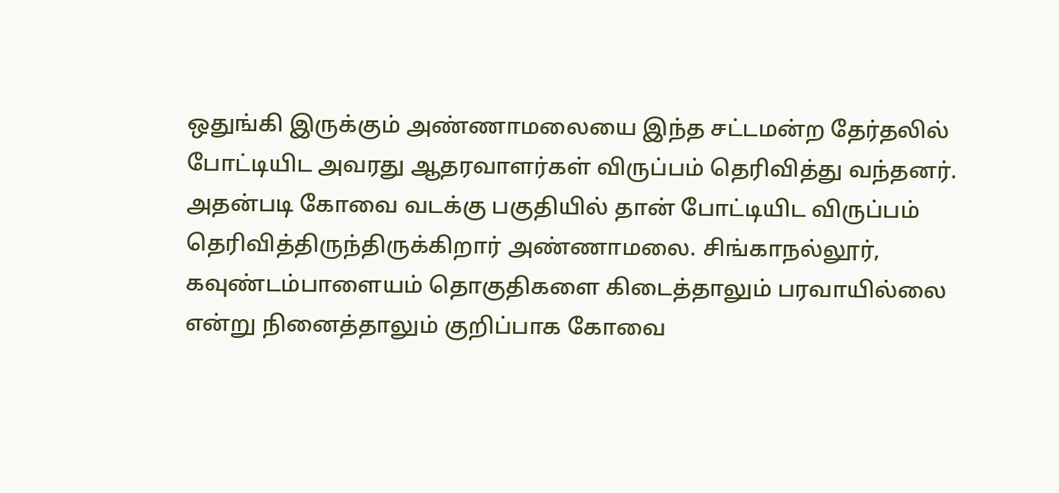ஒதுங்கி இருக்கும் அண்ணாமலையை இந்த சட்டமன்ற தேர்தலில் போட்டியிட அவரது ஆதரவாளர்கள் விருப்பம் தெரிவித்து வந்தனர். அதன்படி கோவை வடக்கு பகுதியில் தான் போட்டியிட விருப்பம் தெரிவித்திருந்திருக்கிறார் அண்ணாமலை. சிங்காநல்லூர், கவுண்டம்பாளையம் தொகுதிகளை கிடைத்தாலும் பரவாயில்லை என்று நினைத்தாலும் குறிப்பாக கோவை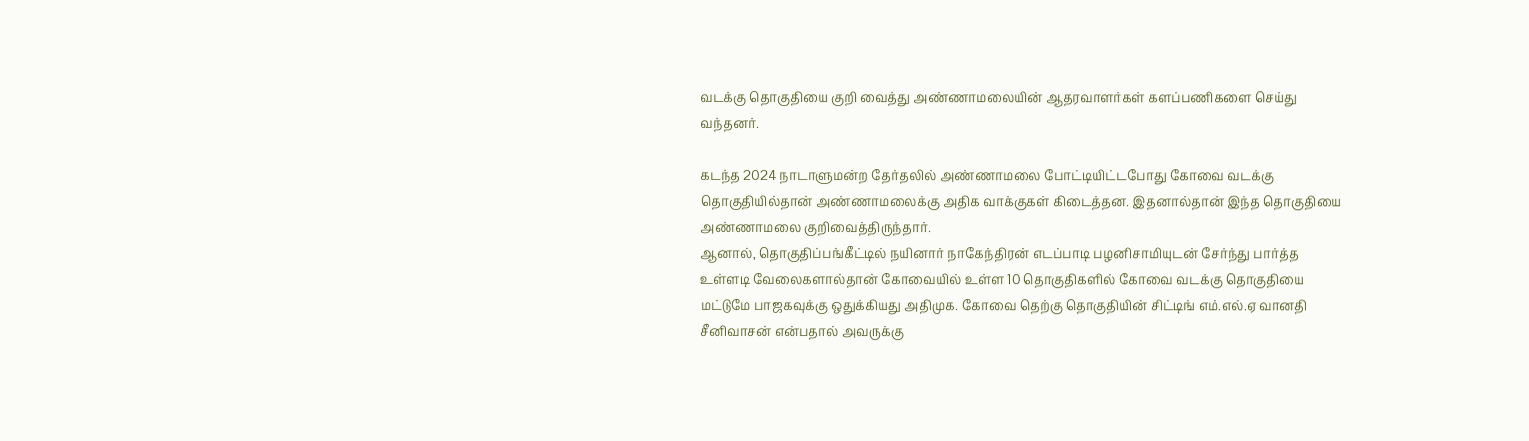வடக்கு தொகுதியை குறி வைத்து அண்ணாமலையின் ஆதரவாளர்கள் களப்பணிகளை செய்து வந்தனர்.

கடந்த 2024 நாடாளுமன்ற தேர்தலில் அண்ணாமலை போட்டியிட்டபோது கோவை வடக்கு தொகுதியில்தான் அண்ணாமலைக்கு அதிக வாக்குகள் கிடைத்தன. இதனால்தான் இந்த தொகுதியை அண்ணாமலை குறிவைத்திருந்தார்.
ஆனால், தொகுதிப்பங்கீட்டில் நயினார் நாகேந்திரன் எடப்பாடி பழனிசாமியுடன் சேர்ந்து பார்த்த உள்ளடி வேலைகளால்தான் கோவையில் உள்ள 10 தொகுதிகளில் கோவை வடக்கு தொகுதியை மட்டுமே பாஜகவுக்கு ஒதுக்கியது அதிமுக. கோவை தெற்கு தொகுதியின் சிட்டிங் எம்.எல்.ஏ வானதி சீனிவாசன் என்பதால் அவருக்கு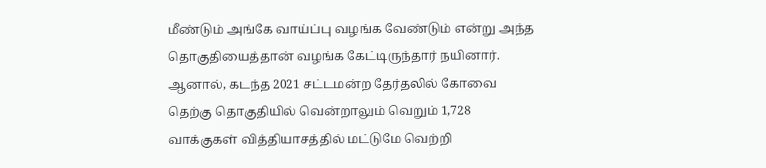மீண்டும் அங்கே வாய்ப்பு வழங்க வேண்டும் என்று அந்த தொகுதியைத்தான் வழங்க கேட்டிருந்தார் நயினார். ஆனால், கடந்த 2021 சட்டமன்ற தேர்தலில் கோவை தெற்கு தொகுதியில் வென்றாலும் வெறும் 1,728 வாக்குகள் வித்தியாசத்தில் மட்டுமே வெற்றி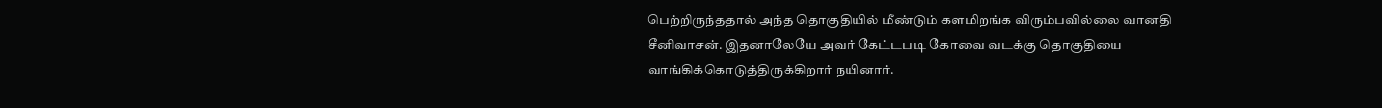பெற்றிருந்ததால் அந்த தொகுதியில் மீண்டும் களமிறங்க விரும்பவில்லை வானதி சீனிவாசன். இதனாலேயே அவர் கேட்டபடி கோவை வடக்கு தொகுதியை வாங்கிக்கொடுத்திருக்கிறார் நயினார்.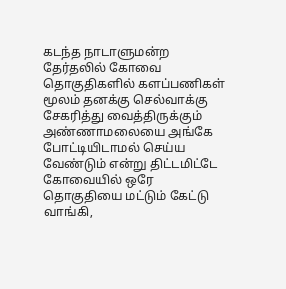கடந்த நாடாளுமன்ற தேர்தலில் கோவை தொகுதிகளில் களப்பணிகள் மூலம் தனக்கு செல்வாக்கு சேகரித்து வைத்திருக்கும் அண்ணாமலையை அங்கே போட்டியிடாமல் செய்ய வேண்டும் என்று திட்டமிட்டே கோவையில் ஒரே தொகுதியை மட்டும் கேட்டு வாங்கி,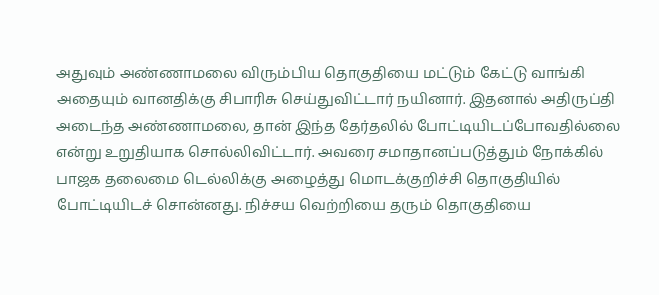அதுவும் அண்ணாமலை விரும்பிய தொகுதியை மட்டும் கேட்டு வாங்கி அதையும் வானதிக்கு சிபாரிசு செய்துவிட்டார் நயினார். இதனால் அதிருப்தி அடைந்த அண்ணாமலை, தான் இந்த தேர்தலில் போட்டியிடப்போவதில்லை என்று உறுதியாக சொல்லிவிட்டார். அவரை சமாதானப்படுத்தும் நோக்கில் பாஜக தலைமை டெல்லிக்கு அழைத்து மொடக்குறிச்சி தொகுதியில் போட்டியிடச் சொன்னது. நிச்சய வெற்றியை தரும் தொகுதியை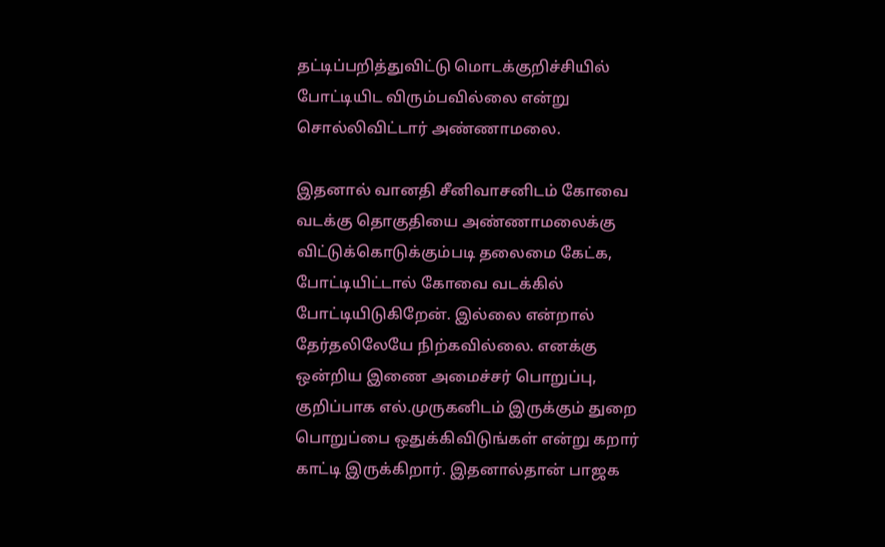தட்டிப்பறித்துவிட்டு மொடக்குறிச்சியில் போட்டியிட விரும்பவில்லை என்று சொல்லிவிட்டார் அண்ணாமலை.

இதனால் வானதி சீனிவாசனிடம் கோவை வடக்கு தொகுதியை அண்ணாமலைக்கு விட்டுக்கொடுக்கும்படி தலைமை கேட்க, போட்டியிட்டால் கோவை வடக்கில் போட்டியிடுகிறேன். இல்லை என்றால் தேர்தலிலேயே நிற்கவில்லை. எனக்கு ஒன்றிய இணை அமைச்சர் பொறுப்பு, குறிப்பாக எல்.முருகனிடம் இருக்கும் துறை பொறுப்பை ஒதுக்கிவிடுங்கள் என்று கறார் காட்டி இருக்கிறார். இதனால்தான் பாஜக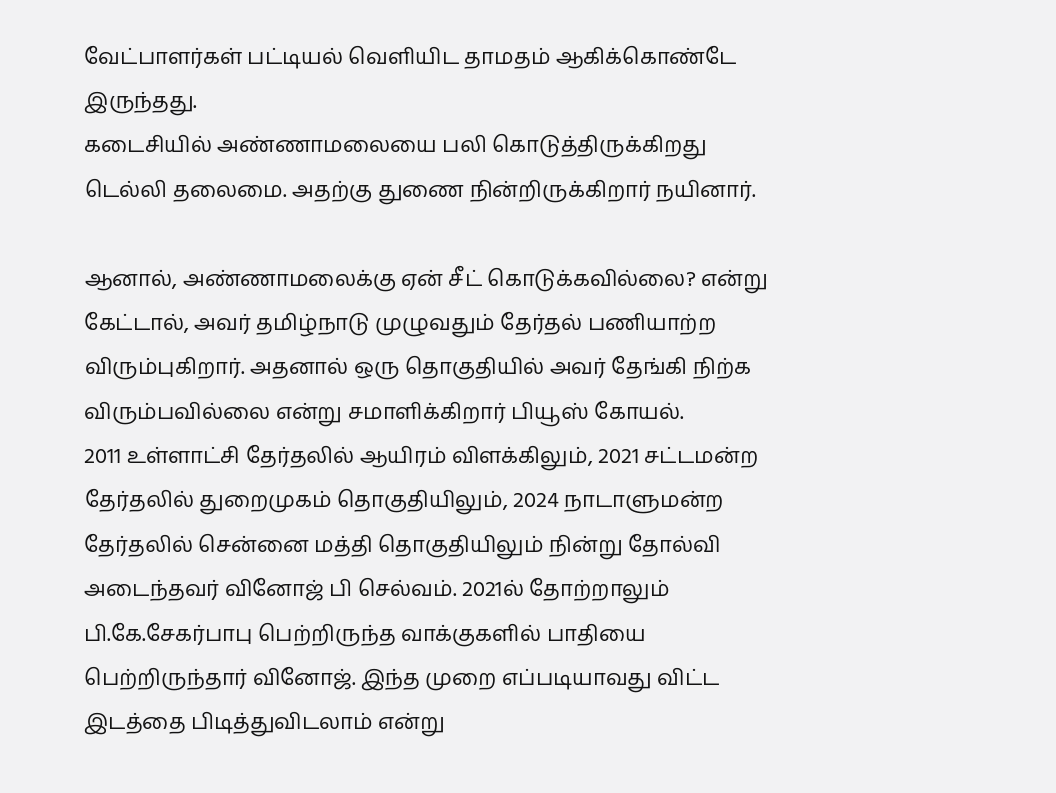வேட்பாளர்கள் பட்டியல் வெளியிட தாமதம் ஆகிக்கொண்டே இருந்தது.
கடைசியில் அண்ணாமலையை பலி கொடுத்திருக்கிறது டெல்லி தலைமை. அதற்கு துணை நின்றிருக்கிறார் நயினார்.

ஆனால், அண்ணாமலைக்கு ஏன் சீட் கொடுக்கவில்லை? என்று கேட்டால், அவர் தமிழ்நாடு முழுவதும் தேர்தல் பணியாற்ற விரும்புகிறார். அதனால் ஒரு தொகுதியில் அவர் தேங்கி நிற்க விரும்பவில்லை என்று சமாளிக்கிறார் பியூஸ் கோயல்.
2011 உள்ளாட்சி தேர்தலில் ஆயிரம் விளக்கிலும், 2021 சட்டமன்ற தேர்தலில் துறைமுகம் தொகுதியிலும், 2024 நாடாளுமன்ற தேர்தலில் சென்னை மத்தி தொகுதியிலும் நின்று தோல்வி அடைந்தவர் வினோஜ் பி செல்வம். 2021ல் தோற்றாலும் பி.கே.சேகர்பாபு பெற்றிருந்த வாக்குகளில் பாதியை பெற்றிருந்தார் வினோஜ். இந்த முறை எப்படியாவது விட்ட இடத்தை பிடித்துவிடலாம் என்று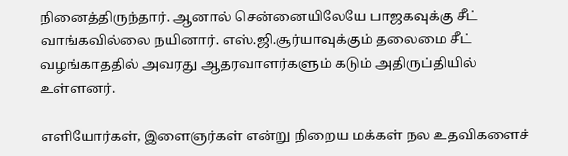நினைத்திருந்தார். ஆனால் சென்னையிலேயே பாஜகவுக்கு சீட் வாங்கவில்லை நயினார். எஸ்.ஜி.சூர்யாவுக்கும் தலைமை சீட் வழங்காததில் அவரது ஆதரவாளர்களும் கடும் அதிருப்தியில் உள்ளனர்.

எளியோர்கள், இளைஞர்கள் என்று நிறைய மக்கள் நல உதவிகளைச்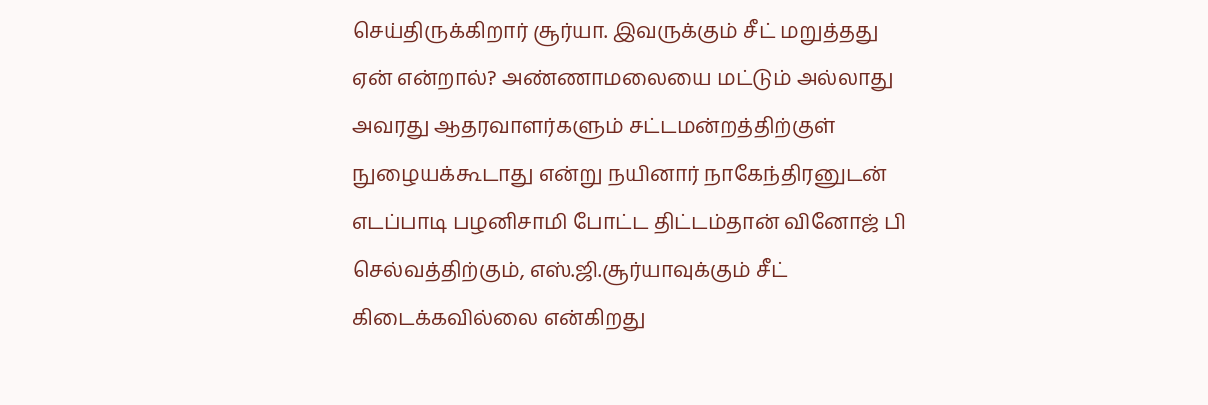செய்திருக்கிறார் சூர்யா. இவருக்கும் சீட் மறுத்தது ஏன் என்றால்? அண்ணாமலையை மட்டும் அல்லாது அவரது ஆதரவாளர்களும் சட்டமன்றத்திற்குள் நுழையக்கூடாது என்று நயினார் நாகேந்திரனுடன் எடப்பாடி பழனிசாமி போட்ட திட்டம்தான் வினோஜ் பி செல்வத்திற்கும், எஸ்.ஜி.சூர்யாவுக்கும் சீட் கிடைக்கவில்லை என்கிறது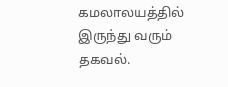கமலாலயத்தில் இருந்து வரும் தகவல்.